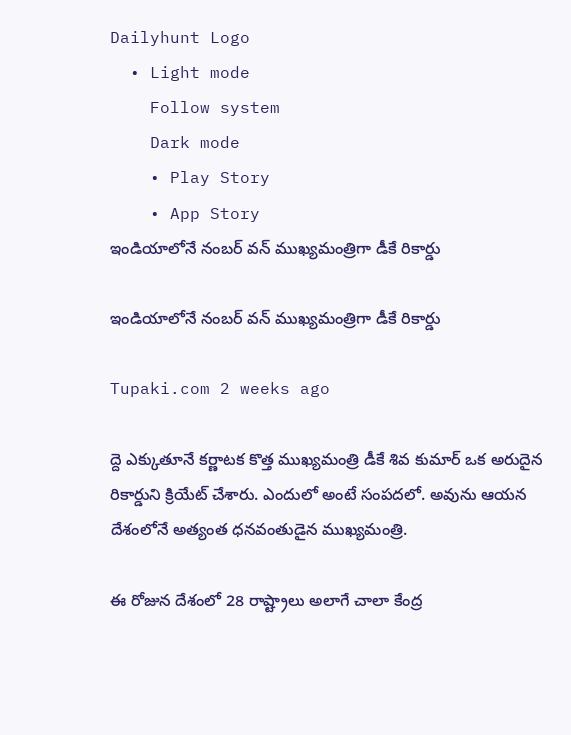Dailyhunt Logo
  • Light mode
    Follow system
    Dark mode
    • Play Story
    • App Story
ఇండియాలోనే నంబర్ వన్ ముఖ్యమంత్రిగా డీకే రికార్డు

ఇండియాలోనే నంబర్ వన్ ముఖ్యమంత్రిగా డీకే రికార్డు

Tupaki.com 2 weeks ago

ద్దె ఎక్కుతూనే కర్ణాటక కొత్త ముఖ్యమంత్రి డీకే శివ కుమార్ ఒక అరుదైన రికార్డుని క్రియేట్ చేశారు. ఎందులో అంటే సంపదలో. అవును ఆయన దేశంలోనే అత్యంత ధనవంతుడైన ముఖ్యమంత్రి.

ఈ రోజున దేశంలో 28 రాష్ట్రాలు అలాగే చాలా కేంద్ర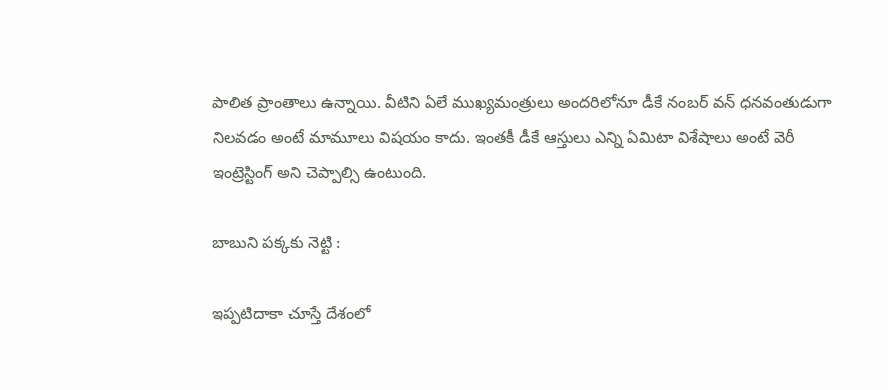పాలిత ప్రాంతాలు ఉన్నాయి. వీటిని ఏలే ముఖ్యమంత్రులు అందరిలోనూ డీకే నంబర్ వన్ ధనవంతుడుగా నిలవడం అంటే మామూలు విషయం కాదు. ఇంతకీ డీకే ఆస్తులు ఎన్ని ఏమిటా విశేషాలు అంటే వెరీ ఇంట్రెస్టింగ్ అని చెప్పాల్సి ఉంటుంది.

బాబుని పక్కకు నెట్టి :

ఇప్పటిదాకా చూస్తే దేశంలో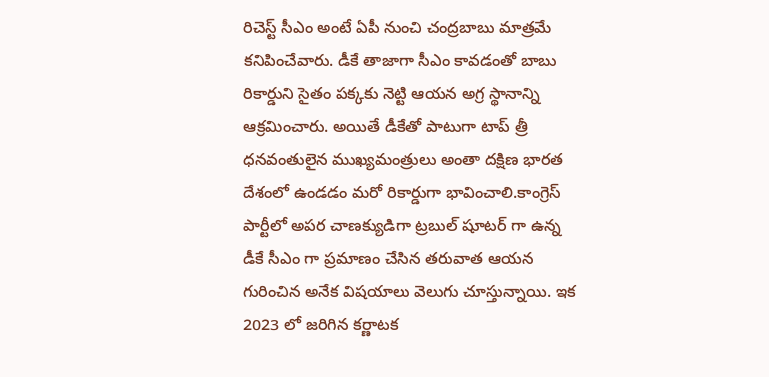రిచెస్ట్ సీఎం అంటే ఏపీ నుంచి చంద్రబాబు మాత్రమే కనిపించేవారు. డీకే తాజాగా సీఎం కావడంతో బాబు రికార్డుని సైతం పక్కకు నెట్టి ఆయన అగ్ర స్థానాన్ని ఆక్రమించారు. అయితే డీకేతో పాటుగా టాప్ త్రీ ధనవంతులైన ముఖ్యమంత్రులు అంతా దక్షిణ భారత దేశంలో ఉండడం మరో రికార్డుగా భావించాలి.కాంగ్రెస్ పార్టీలో అపర చాణక్యుడిగా ట్రబుల్ షూటర్ గా ఉన్న డీకే సీఎం గా ప్రమాణం చేసిన తరువాత ఆయన గురించిన అనేక విషయాలు వెలుగు చూస్తున్నాయి. ఇక 2023 లో జరిగిన కర్ణాటక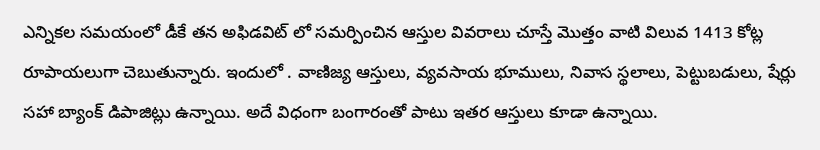ఎన్నికల సమయంలో డీకే తన అఫిడవిట్ లో సమర్పించిన ఆస్తుల వివరాలు చూస్తే మొత్తం వాటి విలువ 1413 కోట్ల రూపాయలుగా చెబుతున్నారు. ఇందులో . వాణిజ్య ఆస్తులు, వ్యవసాయ భూములు, నివాస స్థలాలు, పెట్టుబడులు, షేర్లు సహా బ్యాంక్ డిపాజిట్లు ఉన్నాయి. అదే విధంగా బంగారంతో పాటు ఇతర ఆస్తులు కూడా ఉన్నాయి.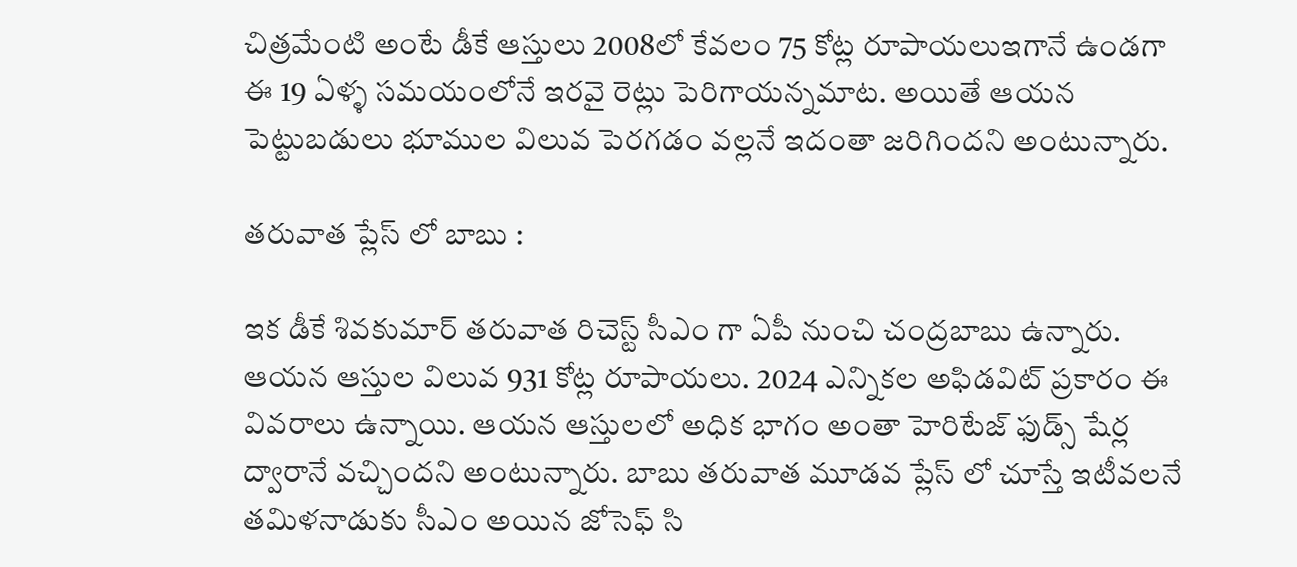చిత్రమేంటి అంటే డీకే ఆస్తులు 2008లో కేవలం 75 కోట్ల రూపాయలుఇగానే ఉండగా ఈ 19 ఏళ్ళ సమయంలోనే ఇరవై రెట్లు పెరిగాయన్నమాట. అయితే ఆయన పెట్టుబడులు భూముల విలువ పెరగడం వల్లనే ఇదంతా జరిగిందని అంటున్నారు.

తరువాత ప్లేస్ లో బాబు :

ఇక డీకే శివకుమార్ తరువాత రిచెస్ట్ సీఎం గా ఏపీ నుంచి చంద్రబాబు ఉన్నారు. ఆయన ఆస్తుల విలువ 931 కోట్ల రూపాయలు. 2024 ఎన్నికల అఫిడవిట్ ప్రకారం ఈ వివరాలు ఉన్నాయి. ఆయన ఆస్తులలో అధిక భాగం అంతా హెరిటేజ్ ఫుడ్స్ షేర్ల ద్వారానే వచ్చిందని అంటున్నారు. బాబు తరువాత మూడవ ప్లేస్ లో చూస్తే ఇటీవలనే తమిళనాడుకు సీఎం అయిన జోసెఫ్ సి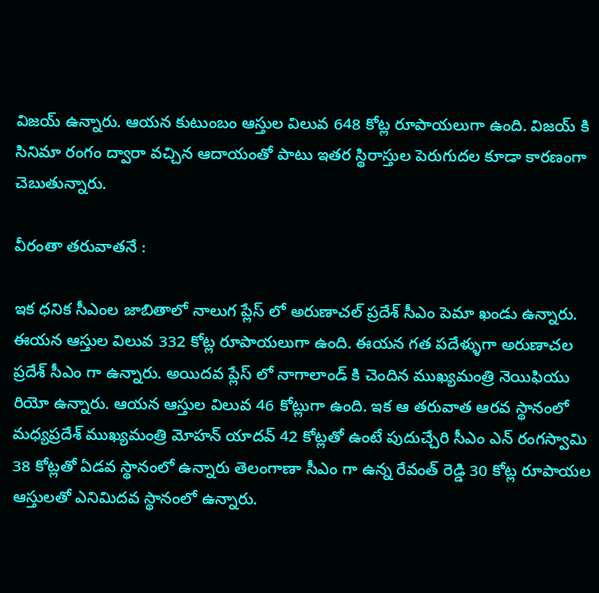విజయ్ ఉన్నారు. ఆయన కుటుంబం ఆస్తుల విలువ 648 కోట్ల రూపాయలుగా ఉంది. విజయ్ కి సినిమా రంగం ద్వారా వచ్చిన ఆదాయంతో పాటు ఇతర స్థిరాస్తుల పెరుగుదల కూడా కారణంగా చెబుతున్నారు.

వీరంతా తరువాతనే :

ఇక ధనిక సీఎంల జాబితాలో నాలుగ ప్లేస్ లో అరుణాచల్ ప్రదేశ్ సీఎం పెమా ఖండు ఉన్నారు. ఈయన ఆస్తుల విలువ 332 కోట్ల రూపాయలుగా ఉంది. ఈయన గత పదేళ్ళుగా అరుణాచల ప్రదేశ్ సీఎం గా ఉన్నారు. అయిదవ ప్లేస్ లో నాగాలాండ్ కి చెందిన ముఖ్యమంత్రి నెయిఫియు రియో ఉన్నారు. ఆయన ఆస్తుల విలువ 46 కోట్లుగా ఉంది. ఇక ఆ తరువాత ఆరవ స్థానంలో మధ్యప్రదేశ్ ముఖ్యమంత్రి మోహన్ యాదవ్ 42 కోట్లతో ఉంటే పుదుచ్చేరి సీఎం ఎన్ రంగస్వామి 38 కోట్లతో ఏడవ స్థానంలో ఉన్నారు తెలంగాణా సీఎం గా ఉన్న రేవంత్ రెడ్డి 30 కోట్ల రూపాయల ఆస్తులతో ఎనిమిదవ స్థానంలో ఉన్నారు.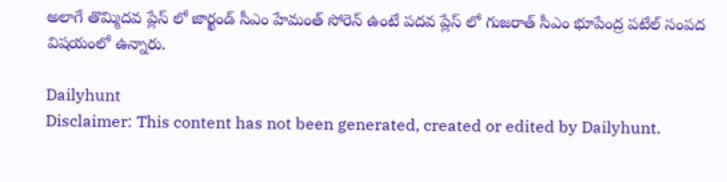అలాగే తొమ్మిదవ ప్లేస్ లో జార్ఖండ్ సీఎం హేమంత్ సోరెన్ ఉంటే పదవ ప్లేస్ లో గుజరాత్ సీఎం భూపేంద్ర పటేల్ సంపద విషయంలో ఉన్నారు.

Dailyhunt
Disclaimer: This content has not been generated, created or edited by Dailyhunt.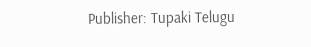Publisher: Tupaki Telugu